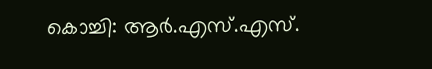കൊച്ചി: ആർ.എസ്.എസ്.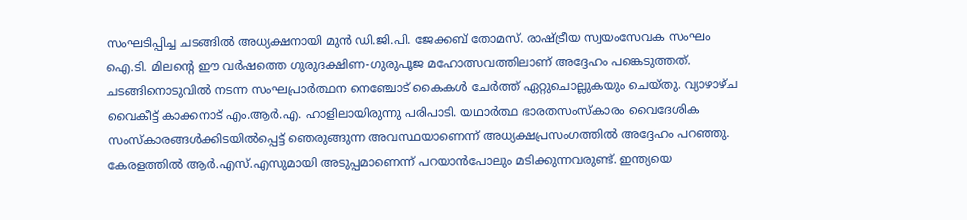സംഘടിപ്പിച്ച ചടങ്ങിൽ അധ്യക്ഷനായി മുൻ ഡി.ജി.പി. ജേക്കബ് തോമസ്. രാഷ്ട്രീയ സ്വയംസേവക സംഘം ഐ.ടി. മിലന്റെ ഈ വർഷത്തെ ഗുരുദക്ഷിണ-ഗുരുപൂജ മഹോത്സവത്തിലാണ് അദ്ദേഹം പങ്കെടുത്തത്. ചടങ്ങിനൊടുവിൽ നടന്ന സംഘപ്രാർത്ഥന നെഞ്ചോട് കൈകൾ ചേർത്ത് ഏറ്റുചൊല്ലുകയും ചെയ്തു. വ്യാഴാഴ്ച വൈകീട്ട് കാക്കനാട് എം.ആർ.എ. ഹാളിലായിരുന്നു പരിപാടി. യഥാർത്ഥ ഭാരതസംസ്കാരം വൈദേശിക സംസ്കാരങ്ങൾക്കിടയിൽപ്പെട്ട് ഞെരുങ്ങുന്ന അവസ്ഥയാണെന്ന് അധ്യക്ഷപ്രസംഗത്തിൽ അദ്ദേഹം പറഞ്ഞു. കേരളത്തിൽ ആർ.എസ്.എസുമായി അടുപ്പമാണെന്ന് പറയാൻപോലും മടിക്കുന്നവരുണ്ട്. ഇന്ത്യയെ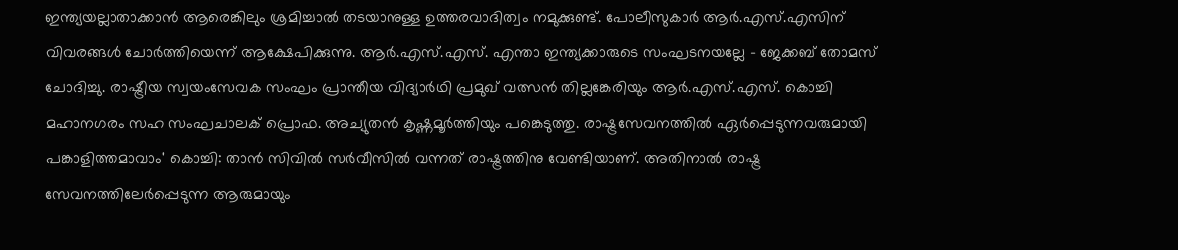ഇന്ത്യയല്ലാതാക്കാൻ ആരെങ്കിലും ശ്രമിച്ചാൽ തടയാനുള്ള ഉത്തരവാദിത്വം നമുക്കുണ്ട്. പോലീസുകാർ ആർ.എസ്.എസിന് വിവരങ്ങൾ ചോർത്തിയെന്ന് ആക്ഷേപിക്കുന്നു. ആർ.എസ്.എസ്. എന്താ ഇന്ത്യക്കാരുടെ സംഘടനയല്ലേ - ജേക്കബ് തോമസ് ചോദിച്ചു. രാഷ്ട്രീയ സ്വയംസേവക സംഘം പ്രാന്തീയ വിദ്യാർഥി പ്രമുഖ് വത്സൻ തില്ലങ്കേരിയും ആർ.എസ്.എസ്. കൊച്ചി മഹാനഗരം സഹ സംഘചാലക് പ്രൊഫ. അച്യുതൻ കൃഷ്ണമൂർത്തിയും പങ്കെടുത്തു. രാഷ്ട്രസേവനത്തിൽ ഏർപ്പെടുന്നവരുമായി പങ്കാളിത്തമാവാം' കൊച്ചി: താൻ സിവിൽ സർവീസിൽ വന്നത് രാഷ്ട്രത്തിനു വേണ്ടിയാണ്. അതിനാൽ രാഷ്ട്ര സേവനത്തിലേർപ്പെടുന്ന ആരുമായും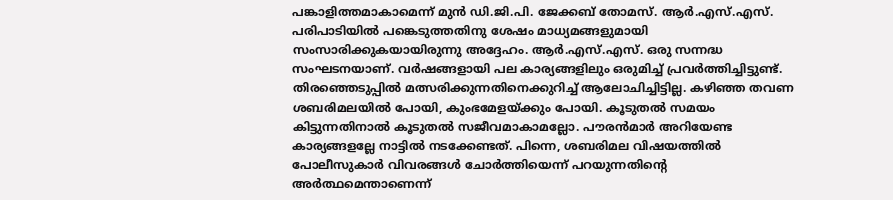പങ്കാളിത്തമാകാമെന്ന് മുൻ ഡി.ജി.പി. ജേക്കബ് തോമസ്. ആർ.എസ്.എസ്. പരിപാടിയിൽ പങ്കെടുത്തതിനു ശേഷം മാധ്യമങ്ങളുമായി സംസാരിക്കുകയായിരുന്നു അദ്ദേഹം. ആർ.എസ്.എസ്. ഒരു സന്നദ്ധ സംഘടനയാണ്. വർഷങ്ങളായി പല കാര്യങ്ങളിലും ഒരുമിച്ച് പ്രവർത്തിച്ചിട്ടുണ്ട്. തിരഞ്ഞെടുപ്പിൽ മത്സരിക്കുന്നതിനെക്കുറിച്ച് ആലോചിച്ചിട്ടില്ല. കഴിഞ്ഞ തവണ ശബരിമലയിൽ പോയി, കുംഭമേളയ്ക്കും പോയി. കൂടുതൽ സമയം കിട്ടുന്നതിനാൽ കൂടുതൽ സജീവമാകാമല്ലോ. പൗരൻമാർ അറിയേണ്ട കാര്യങ്ങളല്ലേ നാട്ടിൽ നടക്കേണ്ടത്. പിന്നെ, ശബരിമല വിഷയത്തിൽ പോലീസുകാർ വിവരങ്ങൾ ചോർത്തിയെന്ന് പറയുന്നതിന്റെ അർത്ഥമെന്താണെന്ന്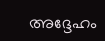അദ്ദേഹം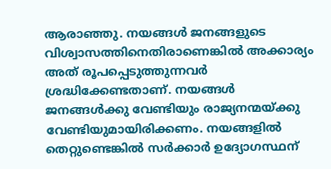ആരാഞ്ഞു. നയങ്ങൾ ജനങ്ങളുടെ വിശ്വാസത്തിനെതിരാണെങ്കിൽ അക്കാര്യം അത് രൂപപ്പെടുത്തുന്നവർ ശ്രദ്ധിക്കേണ്ടതാണ്. നയങ്ങൾ ജനങ്ങൾക്കു വേണ്ടിയും രാജ്യനന്മയ്ക്കു വേണ്ടിയുമായിരിക്കണം. നയങ്ങളിൽ തെറ്റുണ്ടെങ്കിൽ സർക്കാർ ഉദ്യോഗസ്ഥന്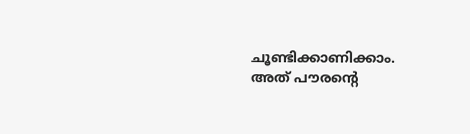ചൂണ്ടിക്കാണിക്കാം. അത് പൗരന്റെ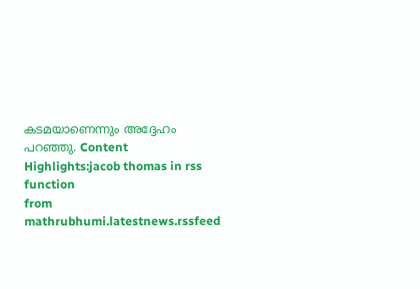കടമയാണെന്നും അദ്ദേഹം പറഞ്ഞു. Content Highlights:jacob thomas in rss function
from mathrubhumi.latestnews.rssfeed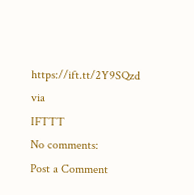https://ift.tt/2Y9SQzd
via
IFTTT
No comments:
Post a Comment